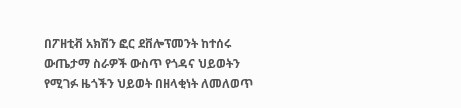በፖዘቲቭ አክሽን ፎር ደቨሎፕመንት ከተሰሩ ውጤታማ ስራዎች ውስጥ የጎዳና ህይወትን የሚገፉ ዜጎችን ህይወት በዘላቂነት ለመለወጥ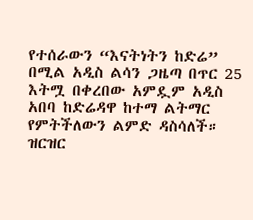የተሰራውን “እናትነትን ከድሬ” በሚል አዲስ ልሳን ጋዜጣ በጥር 25 እትሟ በቀረበው አምዷም አዲስ አበባ ከድሬዳዋ ከተማ ልትማር የምትችለውን ልምድ ዳስሳለች። ዝርዝር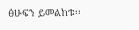ፅሁፍን ይመልከቱ፡፡